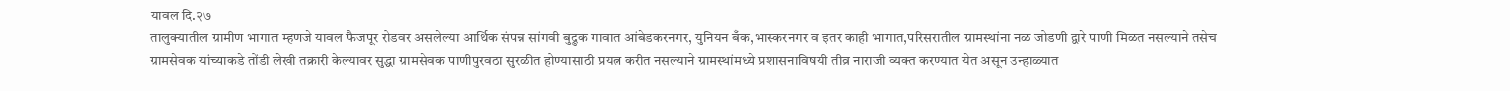यावल दि.२७
तालुक्यातील ग्रामीण भागात म्हणजे यावल फैजपूर रोडवर असलेल्या आर्थिक संपन्न सांगवी बुद्रुक गावात आंबेडकरनगर, युनियन बँक,भास्करनगर व इतर काही भागात,परिसरातील ग्रामस्थांना नळ जोडणी द्वारे पाणी मिळत नसल्याने तसेच ग्रामसेवक यांच्याकडे तोंडी लेखी तक्रारी केल्यावर सुद्धा ग्रामसेवक पाणीपुरवठा सुरळीत होण्यासाठी प्रयत्न करीत नसल्याने ग्रामस्थांमध्ये प्रशासनाविषयी तीव्र नाराजी व्यक्त करण्यात येत असून उन्हाळ्यात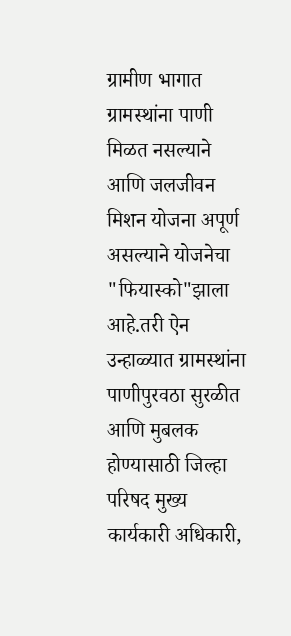ग्रामीण भागात ग्रामस्थांना पाणी मिळत नसल्याने आणि जलजीवन मिशन योजना अपूर्ण असल्याने योजनेचा "फियास्को"झाला आहे.तरी ऐन उन्हाळ्यात ग्रामस्थांना पाणीपुरवठा सुरळीत आणि मुबलक होण्यासाठी जिल्हा परिषद मुख्य कार्यकारी अधिकारी,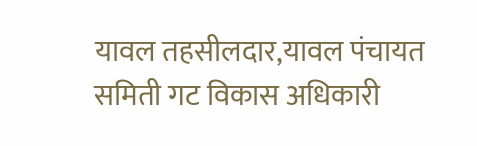यावल तहसीलदार,यावल पंचायत समिती गट विकास अधिकारी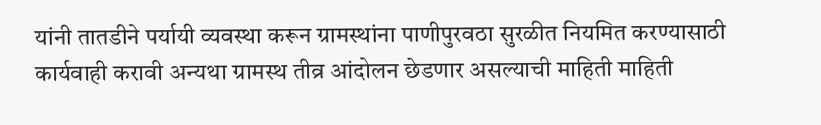यांनी तातडीने पर्यायी व्यवस्था करून ग्रामस्थांना पाणीपुरवठा सुरळीत नियमित करण्यासाठी कार्यवाही करावी अन्यथा ग्रामस्थ तीव्र आंदोलन छेडणार असल्याची माहिती माहिती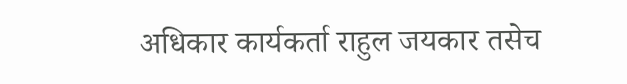अधिकार कार्यकर्ता राहुल जयकार तसेच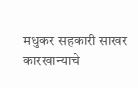मधुकर सहकारी साखर कारखान्याचे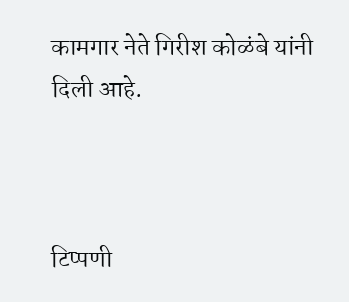कामगार नेते गिरीश कोळंबे यांनी दिली आहे.



टिप्पणी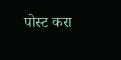पोस्ट करा